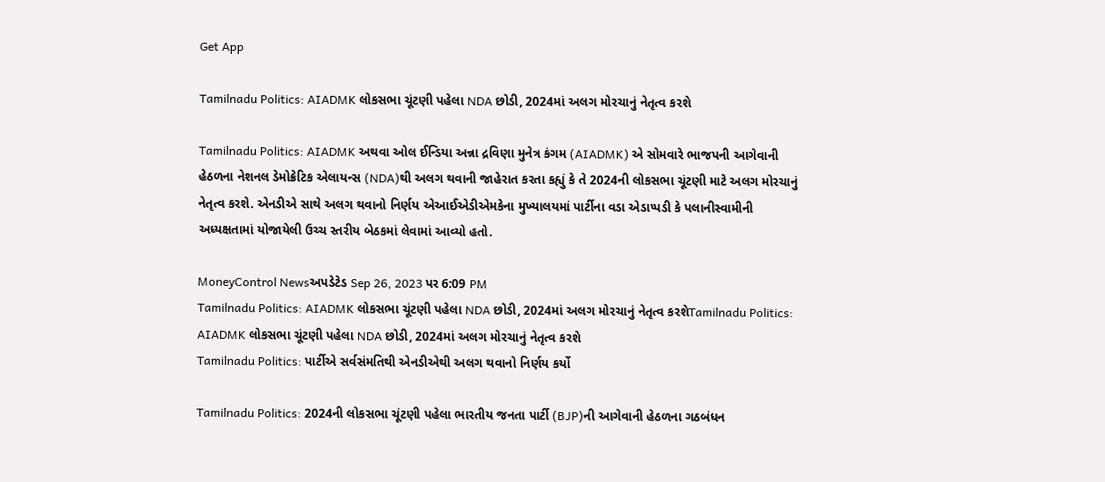Get App

Tamilnadu Politics: AIADMK લોકસભા ચૂંટણી પહેલા NDA છોડી, 2024માં અલગ મોરચાનું નેતૃત્વ કરશે

Tamilnadu Politics: AIADMK અથવા ઓલ ઈન્ડિયા અન્ના દ્રવિણા મુનેત્ર કંગમ (AIADMK) એ સોમવારે ભાજપની આગેવાની હેઠળના નેશનલ ડેમોક્રેટિક એલાયન્સ (NDA)થી અલગ થવાની જાહેરાત કરતા કહ્યું કે તે 2024ની લોકસભા ચૂંટણી માટે અલગ મોરચાનું નેતૃત્વ કરશે. એનડીએ સાથે અલગ થવાનો નિર્ણય એઆઈએડીએમકેના મુખ્યાલયમાં પાર્ટીના વડા એડાપ્પડી કે પલાનીસ્વામીની અધ્યક્ષતામાં યોજાયેલી ઉચ્ચ સ્તરીય બેઠકમાં લેવામાં આવ્યો હતો.

MoneyControl Newsઅપડેટેડ Sep 26, 2023 પર 6:09 PM
Tamilnadu Politics: AIADMK લોકસભા ચૂંટણી પહેલા NDA છોડી, 2024માં અલગ મોરચાનું નેતૃત્વ કરશેTamilnadu Politics: AIADMK લોકસભા ચૂંટણી પહેલા NDA છોડી, 2024માં અલગ મોરચાનું નેતૃત્વ કરશે
Tamilnadu Politics: પાર્ટીએ સર્વસંમતિથી એનડીએથી અલગ થવાનો નિર્ણય કર્યો

Tamilnadu Politics: 2024ની લોકસભા ચૂંટણી પહેલા ભારતીય જનતા પાર્ટી (BJP)ની આગેવાની હેઠળના ગઠબંધન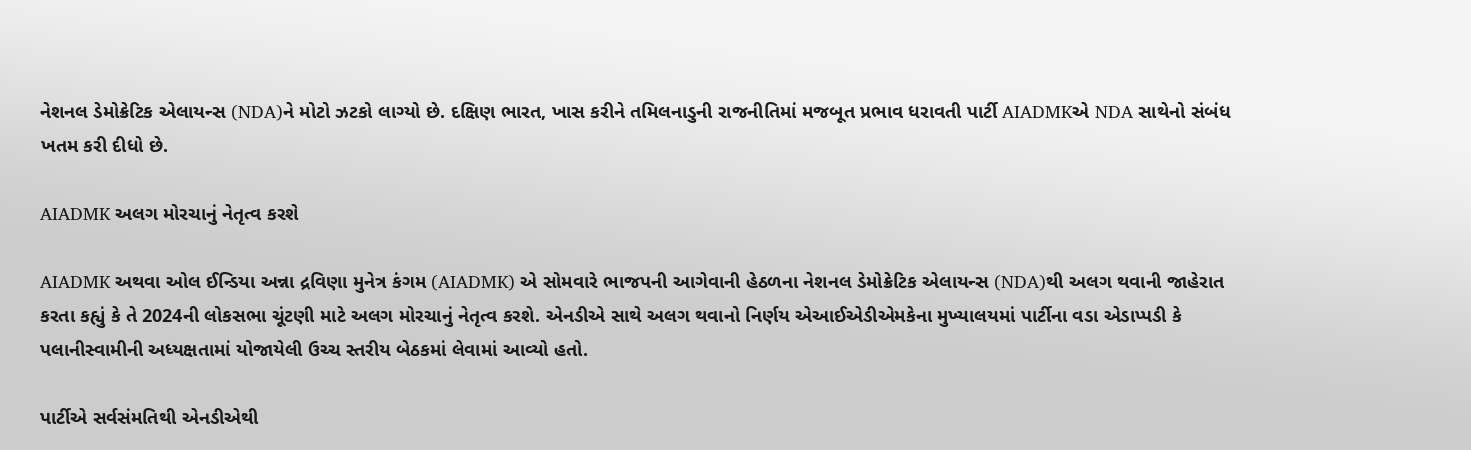નેશનલ ડેમોક્રેટિક એલાયન્સ (NDA)ને મોટો ઝટકો લાગ્યો છે. દક્ષિણ ભારત, ખાસ કરીને તમિલનાડુની રાજનીતિમાં મજબૂત પ્રભાવ ધરાવતી પાર્ટી AIADMKએ NDA સાથેનો સંબંધ ખતમ કરી દીધો છે.

AIADMK અલગ મોરચાનું નેતૃત્વ કરશે

AIADMK અથવા ઓલ ઈન્ડિયા અન્ના દ્રવિણા મુનેત્ર કંગમ (AIADMK) એ સોમવારે ભાજપની આગેવાની હેઠળના નેશનલ ડેમોક્રેટિક એલાયન્સ (NDA)થી અલગ થવાની જાહેરાત કરતા કહ્યું કે તે 2024ની લોકસભા ચૂંટણી માટે અલગ મોરચાનું નેતૃત્વ કરશે. એનડીએ સાથે અલગ થવાનો નિર્ણય એઆઈએડીએમકેના મુખ્યાલયમાં પાર્ટીના વડા એડાપ્પડી કે પલાનીસ્વામીની અધ્યક્ષતામાં યોજાયેલી ઉચ્ચ સ્તરીય બેઠકમાં લેવામાં આવ્યો હતો.

પાર્ટીએ સર્વસંમતિથી એનડીએથી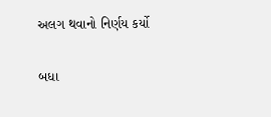અલગ થવાનો નિર્ણય કર્યો

બધા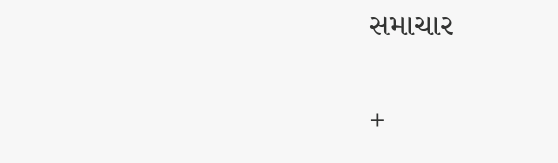સમાચાર

+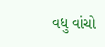વધુ વાંચો